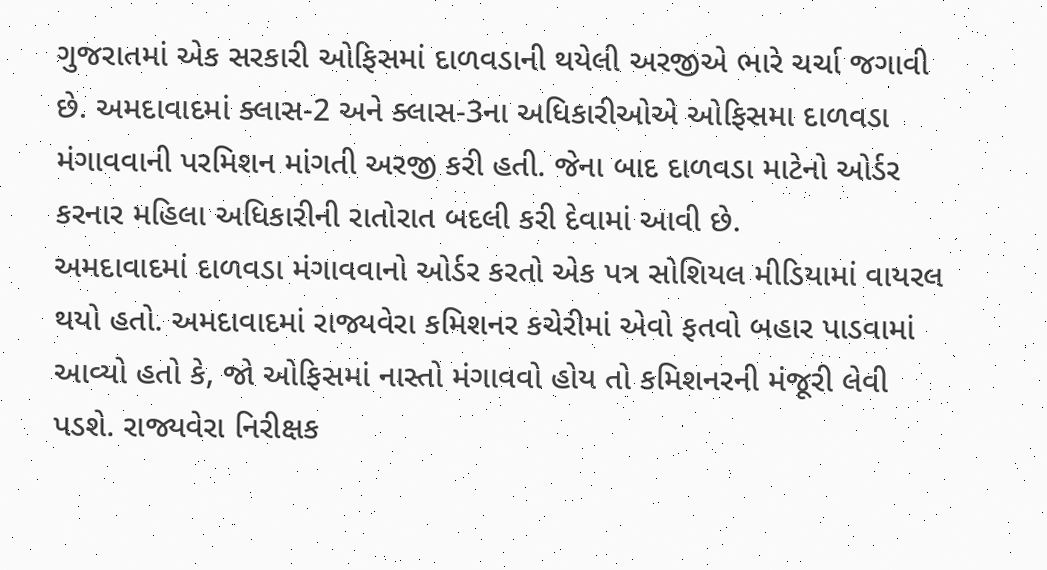ગુજરાતમાં એક સરકારી ઓફિસમાં દાળવડાની થયેલી અરજીએ ભારે ચર્ચા જગાવી છે. અમદાવાદમાં ક્લાસ-2 અને ક્લાસ-3ના અધિકારીઓએ ઓફિસમા દાળવડા મંગાવવાની પરમિશન માંગતી અરજી કરી હતી. જેના બાદ દાળવડા માટેનો ઓર્ડર કરનાર મહિલા અધિકારીની રાતોરાત બદલી કરી દેવામાં આવી છે.
અમદાવાદમાં દાળવડા મંગાવવાનો ઓર્ડર કરતો એક પત્ર સોશિયલ મીડિયામાં વાયરલ થયો હતો. અમદાવાદમાં રાજ્યવેરા કમિશનર કચેરીમાં એવો ફતવો બહાર પાડવામાં આવ્યો હતો કે, જો ઓફિસમાં નાસ્તો મંગાવવો હોય તો કમિશનરની મંજૂરી લેવી પડશે. રાજ્યવેરા નિરીક્ષક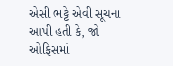એસી ભટ્ટે એવી સૂચના આપી હતી કે, જો ઓફિસમાં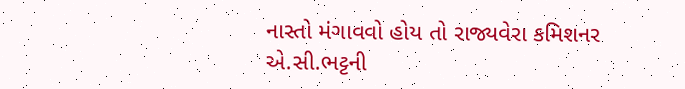નાસ્તો મંગાવવો હોય તો રાજ્યવેરા કમિશનર એ.સી.ભટ્ટની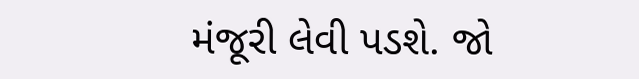મંજૂરી લેવી પડશે. જો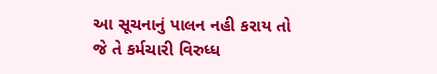આ સૂચનાનું પાલન નહી કરાય તો જે તે કર્મચારી વિરુધ્ધ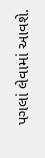પગલાં લેવામાં આવશે.